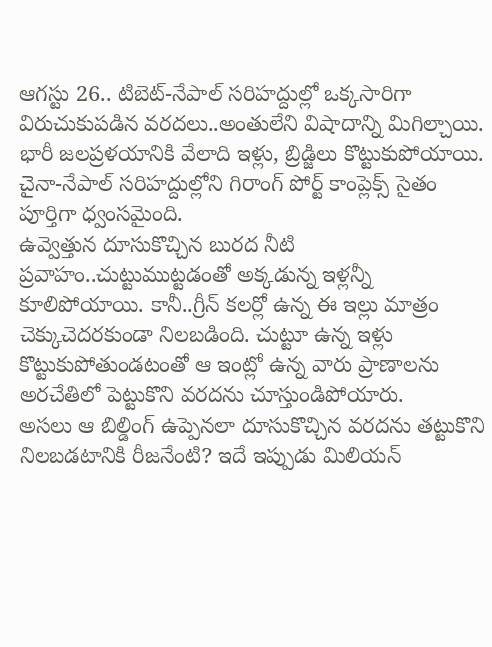ఆగస్టు 26.. టిబెట్-నేపాల్ సరిహద్దుల్లో ఒక్కసారిగా విరుచుకుపడిన వరదలు..అంతులేని విషాదాన్ని మిగిల్చాయి. భారీ జలప్రళయానికి వేలాది ఇళ్లు, బ్రిడ్జిలు కొట్టుకుపోయాయి. చైనా-నేపాల్ సరిహద్దుల్లోని గిరాంగ్ పోర్ట్ కాంప్లెక్స్ సైతం పూర్తిగా ధ్వంసమైంది.
ఉవ్వెత్తున దూసుకొచ్చిన బురద నీటి ప్రవాహం..చుట్టుముట్టడంతో అక్కడున్న ఇళ్లన్నీ కూలిపోయాయి. కానీ..గ్రీన్ కలర్లో ఉన్న ఈ ఇల్లు మాత్రం చెక్కుచెదరకుండా నిలబడింది. చుట్టూ ఉన్న ఇళ్లు కొట్టుకుపోతుండటంతో ఆ ఇంట్లో ఉన్న వారు ప్రాణాలను అరచేతిలో పెట్టుకొని వరదను చూస్తుండిపోయారు.
అసలు ఆ బిల్డింగ్ ఉప్పెనలా దూసుకొచ్చిన వరదను తట్టుకొని నిలబడటానికి రీజనేంటి? ఇదే ఇప్పుడు మిలియన్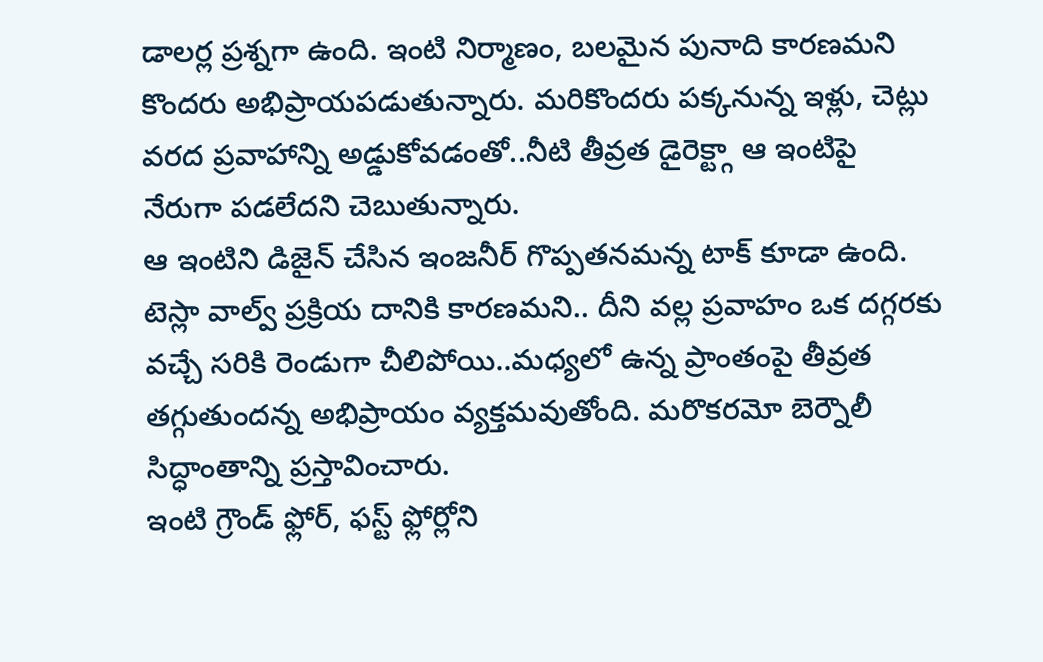డాలర్ల ప్రశ్నగా ఉంది. ఇంటి నిర్మాణం, బలమైన పునాది కారణమని కొందరు అభిప్రాయపడుతున్నారు. మరికొందరు పక్కనున్న ఇళ్లు, చెట్లు వరద ప్రవాహాన్ని అడ్డుకోవడంతో..నీటి తీవ్రత డైరెక్ట్గా ఆ ఇంటిపై నేరుగా పడలేదని చెబుతున్నారు.
ఆ ఇంటిని డిజైన్ చేసిన ఇంజనీర్ గొప్పతనమన్న టాక్ కూడా ఉంది. టెస్లా వాల్వ్ ప్రక్రియ దానికి కారణమని.. దీని వల్ల ప్రవాహం ఒక దగ్గరకు వచ్చే సరికి రెండుగా చీలిపోయి..మధ్యలో ఉన్న ప్రాంతంపై తీవ్రత తగ్గుతుందన్న అభిప్రాయం వ్యక్తమవుతోంది. మరొకరమో బెర్నౌలీ సిద్ధాంతాన్ని ప్రస్తావించారు.
ఇంటి గ్రౌండ్ ఫ్లోర్, ఫస్ట్ ఫ్లోర్లోని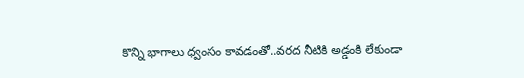కొన్ని భాగాలు ధ్వంసం కావడంతో..వరద నీటికి అడ్డంకి లేకుండా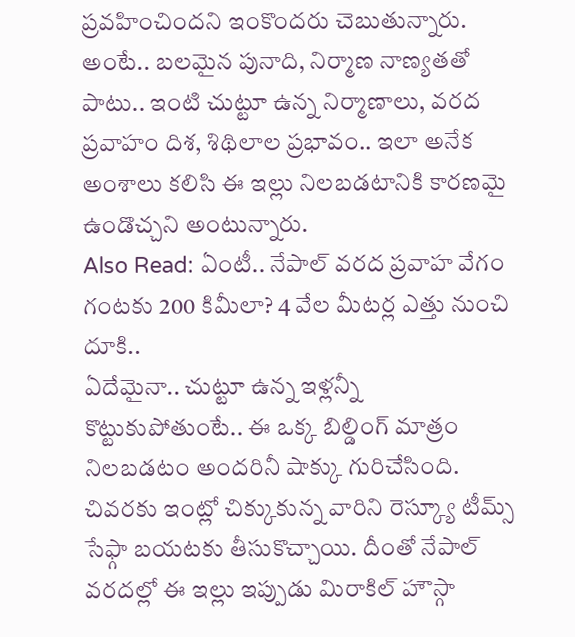ప్రవహించిందని ఇంకొందరు చెబుతున్నారు. అంటే.. బలమైన పునాది, నిర్మాణ నాణ్యతతో పాటు.. ఇంటి చుట్టూ ఉన్న నిర్మాణాలు, వరద ప్రవాహం దిశ, శిథిలాల ప్రభావం.. ఇలా అనేక అంశాలు కలిసి ఈ ఇల్లు నిలబడటానికి కారణమై ఉండొచ్చని అంటున్నారు.
Also Read: ఏంటీ.. నేపాల్ వరద ప్రవాహ వేగం గంటకు 200 కిమీలా? 4 వేల మీటర్ల ఎత్తు నుంచి దూకి..
ఏదేమైనా.. చుట్టూ ఉన్న ఇళ్లన్నీ కొట్టుకుపోతుంటే.. ఈ ఒక్క బిల్డింగ్ మాత్రం నిలబడటం అందరినీ షాక్కు గురిచేసింది. చివరకు ఇంట్లో చిక్కుకున్న వారిని రెస్క్యూ టీమ్స్ సేఫ్గా బయటకు తీసుకొచ్చాయి. దీంతో నేపాల్ వరదల్లో ఈ ఇల్లు ఇప్పుడు మిరాకిల్ హౌస్గా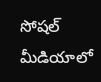సోషల్ మీడియాలో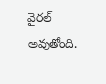వైరల్ అవుతోంది.